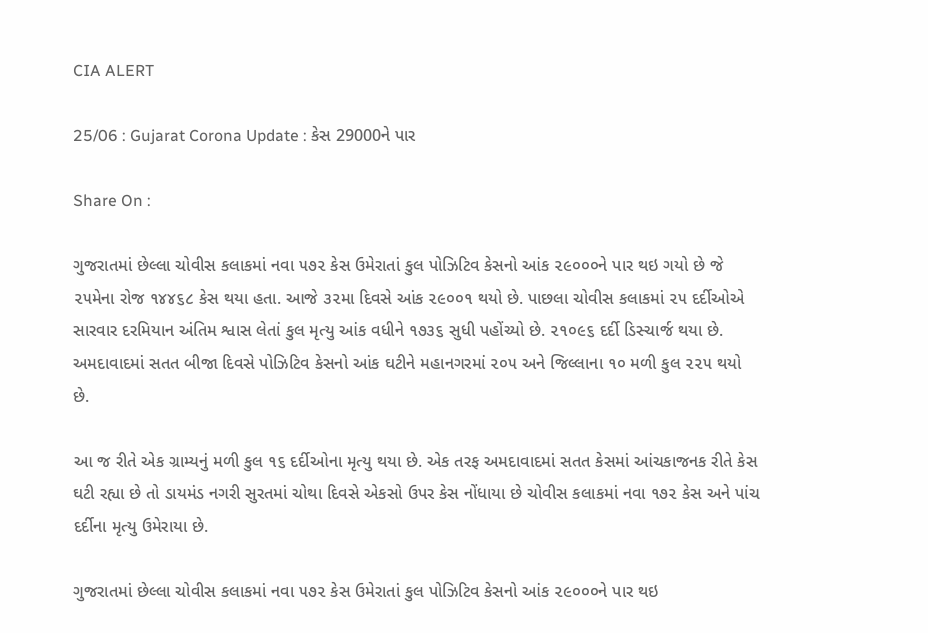CIA ALERT

25/06 : Gujarat Corona Update : કેસ 29000ને પાર

Share On :

ગુજરાતમાં છેલ્લા ચોવીસ કલાકમાં નવા ૫૭૨ કેસ ઉમેરાતાં કુલ પોઝિટિવ કેસનો આંક ૨૯૦૦૦ને પાર થઇ ગયો છે જે ૨૫મેના રોજ ૧૪૪૬૮ કેસ થયા હતા. આજે ૩૨મા દિવસે આંક ૨૯૦૦૧ થયો છે. પાછલા ચોવીસ કલાકમાં ૨૫ દર્દીઓએ સારવાર દરમિયાન અંતિમ શ્વાસ લેતાં કુલ મૃત્યુ આંક વધીને ૧૭૩૬ સુધી પહોંચ્યો છે. ૨૧૦૯૬ દર્દી ડિસ્ચાર્જ થયા છે. અમદાવાદમાં સતત બીજા દિવસે પોઝિટિવ કેસનો આંક ઘટીને મહાનગરમાં ૨૦૫ અને જિલ્લાના ૧૦ મળી કુલ ૨૨૫ થયો છે.

આ જ રીતે એક ગ્રામ્યનું મળી કુલ ૧૬ દર્દીઓના મૃત્યુ થયા છે. એક તરફ અમદાવાદમાં સતત કેસમાં આંચકાજનક રીતે કેસ ઘટી રહ્યા છે તો ડાયમંડ નગરી સુરતમાં ચોથા દિવસે એકસો ઉપર કેસ નોંધાયા છે ચોવીસ કલાકમાં નવા ૧૭૨ કેસ અને પાંચ દર્દીના મૃત્યુ ઉમેરાયા છે.

ગુજરાતમાં છેલ્લા ચોવીસ કલાકમાં નવા ૫૭૨ કેસ ઉમેરાતાં કુલ પોઝિટિવ કેસનો આંક ૨૯૦૦૦ને પાર થઇ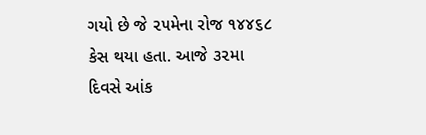ગયો છે જે ૨૫મેના રોજ ૧૪૪૬૮ કેસ થયા હતા. આજે ૩૨મા દિવસે આંક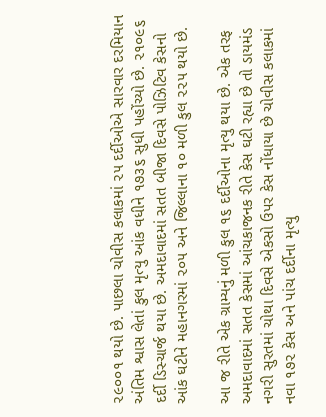૨૯૦૦૧ થયો છે. પાછલા ચોવીસ કલાકમાં ૨૫ દર્દીઓએ સારવાર દરમિયાન અંતિમ શ્વાસ લેતાં કુલ મૃત્યુ આંક વધીને ૧૭૩૬ સુધી પહોંચ્યો છે. ૨૧૦૯૬ દર્દી ડિસ્ચાર્જ થયા છે. અમદાવાદમાં સતત બીજા દિવસે પોઝિટિવ કેસનો આંક ઘટીને મહાનગરમાં ૨૦૫ અને જિલ્લાના ૧૦ મળી કુલ ૨૨૫ થયો છે.

આ જ રીતે એક ગ્રામ્યનું મળી કુલ ૧૬ દર્દીઓના મૃત્યુ થયા છે. એક તરફ અમદાવાદમાં સતત કેસમાં આંચકાજનક રીતે કેસ ઘટી રહ્યા છે તો ડાયમંડ નગરી સુરતમાં ચોથા દિવસે એકસો ઉપર કેસ નોંધાયા છે ચોવીસ કલાકમાં નવા ૧૭૨ કેસ અને પાંચ દર્દીના મૃત્યુ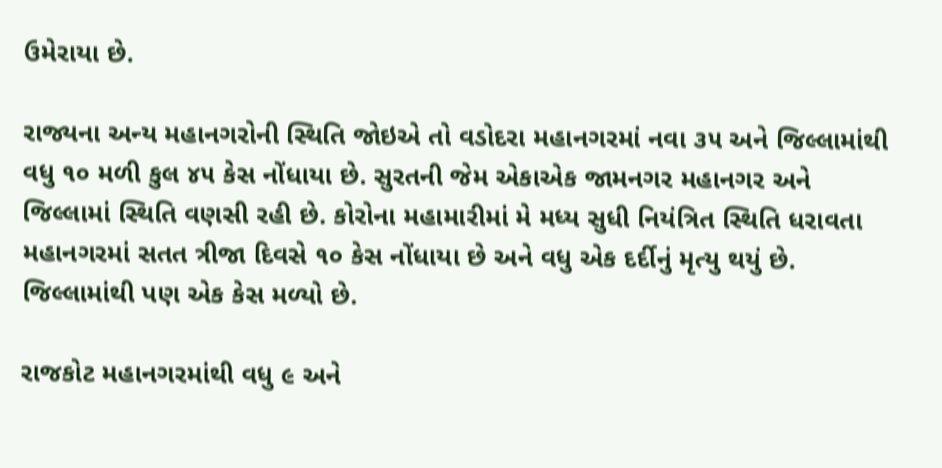ઉમેરાયા છે.

રાજ્યના અન્ય મહાનગરોની સ્થિતિ જોઇએ તો વડોદરા મહાનગરમાં નવા ૩૫ અને જિલ્લામાંથી વધુ ૧૦ મળી કુલ ૪૫ કેસ નોંધાયા છે. સુરતની જેમ એકાએક જામનગર મહાનગર અને જિલ્લામાં સ્થિતિ વણસી રહી છે. કોરોના મહામારીમાં મે મધ્ય સુધી નિયંત્રિત સ્થિતિ ધરાવતા મહાનગરમાં સતત ત્રીજા દિવસે ૧૦ કેસ નોંધાયા છે અને વધુ એક દર્દીનું મૃત્યુ થયું છે. જિલ્લામાંથી પણ એક કેસ મળ્યો છે.

રાજકોટ મહાનગરમાંથી વધુ ૯ અને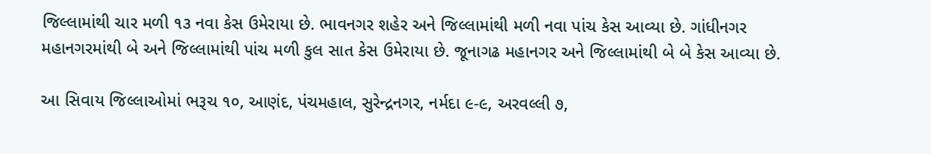જિલ્લામાંથી ચાર મળી ૧૩ નવા કેસ ઉમેરાયા છે. ભાવનગર શહેર અને જિલ્લામાંથી મળી નવા પાંચ કેસ આવ્યા છે. ગાંધીનગર મહાનગરમાંથી બે અને જિલ્લામાંથી પાંચ મળી કુલ સાત કેસ ઉમેરાયા છે. જૂનાગઢ મહાનગર અને જિલ્લામાંથી બે બે કેસ આવ્યા છે.

આ સિવાય જિલ્લાઓમાં ભરૂચ ૧૦, આણંદ, પંચમહાલ, સુરેન્દ્રનગર, નર્મદા ૯-૯, અરવલ્લી ૭,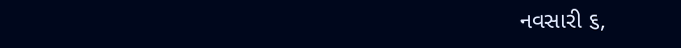નવસારી ૬,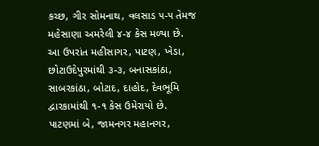કચ્છ, ગીર સોમનાથ, વલસાડ ૫-૫ તેમજ મહેસાણા અમરેલી ૪-૪ કેસ મળ્યા છે. આ ઉપરાંત મહીસાગર, પાટણ, ખેડા, છોટાઉદેપુરમાંથી ૩-૩, બનાસકાંઠા, સાબરકાંઠા, બોટાદ, દાહોદ, દેવભૂમિ દ્વારકામાંથી ૧-૧ કેસ ઉમેરાયો છે. પાટણમાં બે, જામનગર મહાનગર,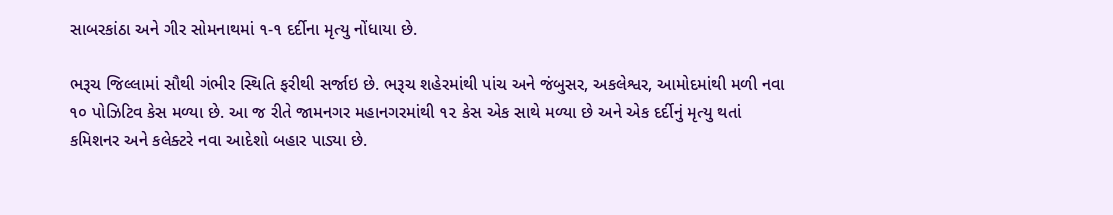સાબરકાંઠા અને ગીર સોમનાથમાં ૧-૧ દર્દીના મૃત્યુ નોંધાયા છે.

ભરૂચ જિલ્લામાં સૌથી ગંભીર સ્થિતિ ફરીથી સર્જાઇ છે. ભરૂચ શહેરમાંથી પાંચ અને જંબુસર, અકલેશ્વર, આમોદમાંથી મળી નવા ૧૦ પોઝિટિવ કેસ મળ્યા છે. આ જ રીતે જામનગર મહાનગરમાંથી ૧૨ કેસ એક સાથે મળ્યા છે અને એક દર્દીનું મૃત્યુ થતાં કમિશનર અને કલેક્ટરે નવા આદેશો બહાર પાડ્યા છે.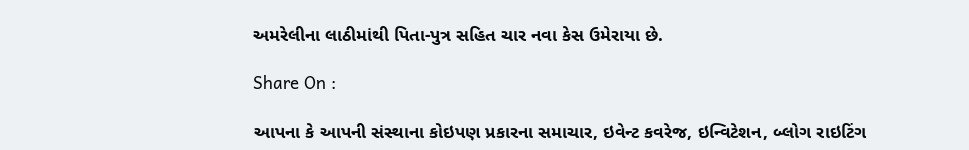અમરેલીના લાઠીમાંથી પિતા-પુત્ર સહિત ચાર નવા કેસ ઉમેરાયા છે.

Share On :

આપના કે આપની સંસ્થાના કોઇપણ પ્રકારના સમાચાર, ઇવેન્ટ કવરેજ, ઇન્વિટેશન, બ્લોગ રાઇટિંગ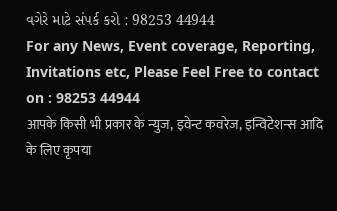વગેરે માટે સંપર્ક કરો : 98253 44944
For any News, Event coverage, Reporting, Invitations etc, Please Feel Free to contact on : 98253 44944
आपके किसी भी प्रकार के न्युज, इवेन्ट कवरेज, इन्विटेशन्स आदि के लिए कृपया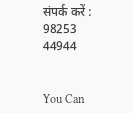संपर्क करें : 98253 44944


You Can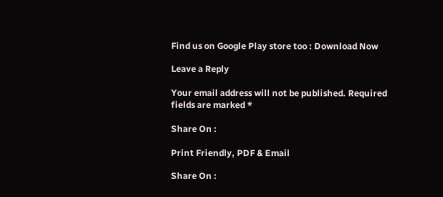Find us on Google Play store too : Download Now

Leave a Reply

Your email address will not be published. Required fields are marked *

Share On :

Print Friendly, PDF & Email

Share On :